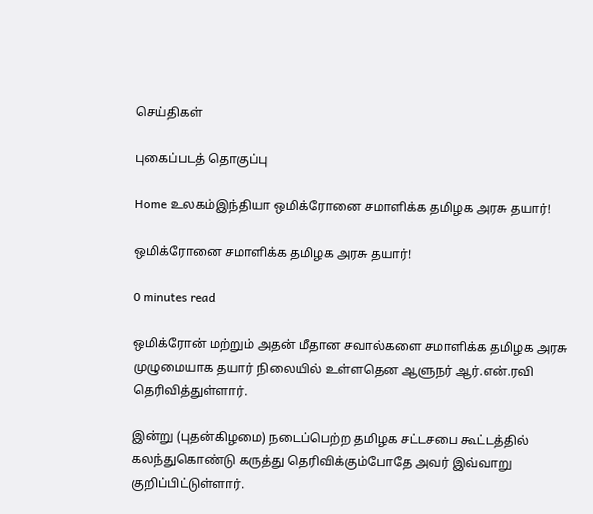செய்திகள்

புகைப்படத் தொகுப்பு

Home உலகம்இந்தியா ஒமிக்ரோனை சமாளிக்க தமிழக அரசு தயார்!

ஒமிக்ரோனை சமாளிக்க தமிழக அரசு தயார்!

0 minutes read

ஒமிக்ரோன் மற்றும் அதன் மீதான சவால்களை சமாளிக்க தமிழக அரசு முழுமையாக தயார் நிலையில் உள்ளதென ஆளுநர் ஆர்.என்.ரவி தெரிவித்துள்ளார்.

இன்று (புதன்கிழமை) நடைப்பெற்ற தமிழக சட்டசபை கூட்டத்தில் கலந்துகொண்டு கருத்து தெரிவிக்கும்போதே அவர் இவ்வாறு குறிப்பிட்டுள்ளார்.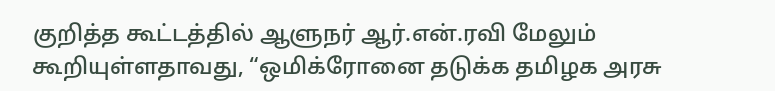குறித்த கூட்டத்தில் ஆளுநர் ஆர்.என்.ரவி மேலும் கூறியுள்ளதாவது, “ஒமிக்ரோனை தடுக்க தமிழக அரசு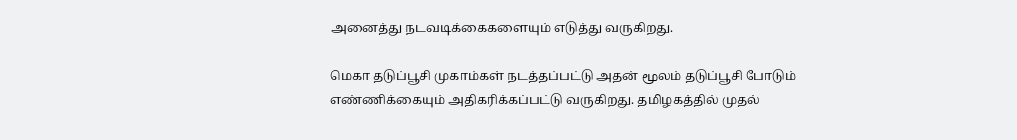அனைத்து நடவடிக்கைகளையும் எடுத்து வருகிறது.

மெகா தடுப்பூசி முகாம்கள் நடத்தப்பட்டு அதன் மூலம் தடுப்பூசி போடும் எண்ணிக்கையும் அதிகரிக்கப்பட்டு வருகிறது. தமிழகத்தில் முதல்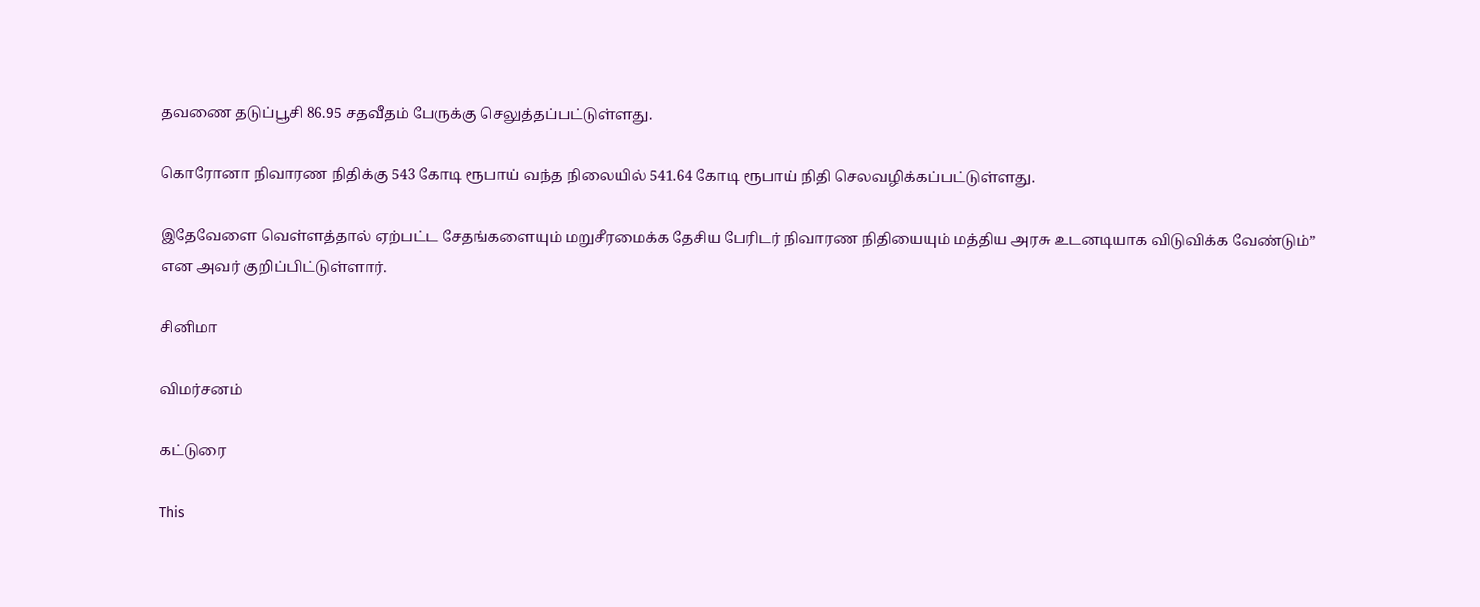தவணை தடுப்பூசி 86.95 சதவீதம் பேருக்கு செலுத்தப்பட்டுள்ளது.

கொரோனா நிவாரண நிதிக்கு 543 கோடி ரூபாய் வந்த நிலையில் 541.64 கோடி ரூபாய் நிதி செலவழிக்கப்பட்டுள்ளது.

இதேவேளை வெள்ளத்தால் ஏற்பட்ட சேதங்களையும் மறுசீரமைக்க தேசிய பேரிடர் நிவாரண நிதியையும் மத்திய அரசு உடனடியாக விடுவிக்க வேண்டும்” என அவர் குறிப்பிட்டுள்ளார்.

சினிமா

விமர்சனம்

கட்டுரை

This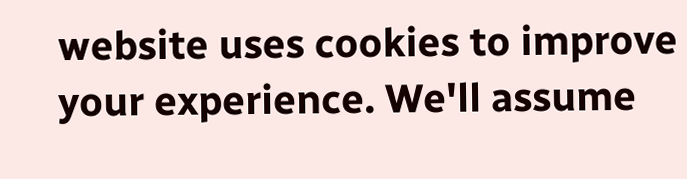website uses cookies to improve your experience. We'll assume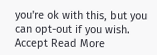you're ok with this, but you can opt-out if you wish. Accept Read More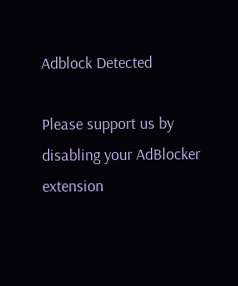Adblock Detected

Please support us by disabling your AdBlocker extension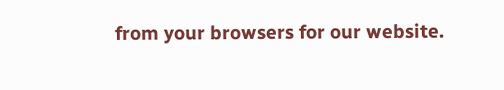from your browsers for our website.